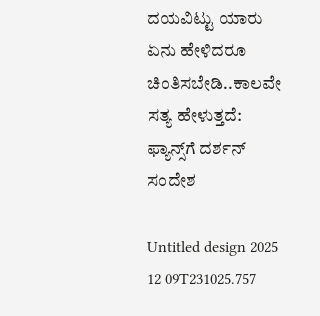ದಯವಿಟ್ಟು ಯಾರು ಏನು ಹೇಳಿದರೂ ಚಿಂತಿಸಬೇಡಿ..ಕಾಲವೇ ಸತ್ಯ ಹೇಳುತ್ತದೆ: ಫ್ಯಾನ್ಸ್‌ಗೆ ದರ್ಶನ್ ಸಂದೇಶ

Untitled design 2025 12 09T231025.757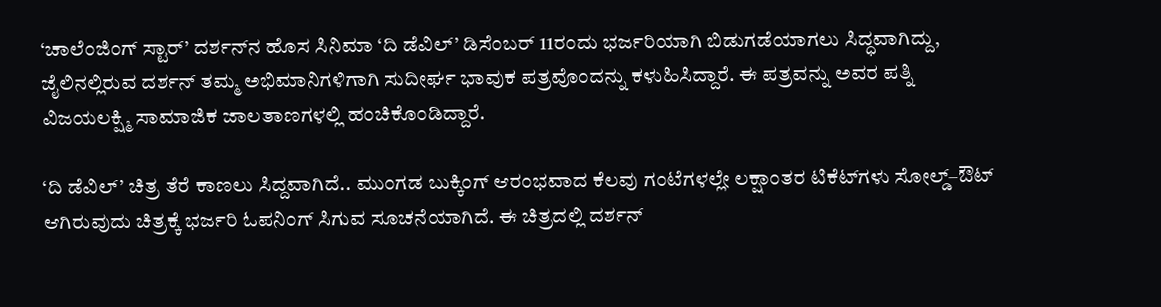‘ಚಾಲೆಂಜಿಂಗ್ ಸ್ಟಾರ್’ ದರ್ಶನ್‌ನ ಹೊಸ ಸಿನಿಮಾ ‘ದಿ ಡೆವಿಲ್’ ಡಿಸೆಂಬರ್ 11ರಂದು ಭರ್ಜರಿಯಾಗಿ ಬಿಡುಗಡೆಯಾಗಲು ಸಿದ್ಧವಾಗಿದ್ದು, ಜೈಲಿನಲ್ಲಿರುವ ದರ್ಶನ್ ತಮ್ಮ ಅಭಿಮಾನಿಗಳಿಗಾಗಿ ಸುದೀರ್ಘ ಭಾವುಕ ಪತ್ರವೊಂದನ್ನು ಕಳುಹಿಸಿದ್ದಾರೆ. ಈ ಪತ್ರವನ್ನು ಅವರ ಪತ್ನಿ ವಿಜಯಲಕ್ಷ್ಮಿ ಸಾಮಾಜಿಕ ಜಾಲತಾಣಗಳಲ್ಲಿ ಹಂಚಿಕೊಂಡಿದ್ದಾರೆ.

‘ದಿ ಡೆವಿಲ್’ ಚಿತ್ರ ತೆರೆ ಕಾಣಲು ಸಿದ್ದವಾಗಿದೆ.. ಮುಂಗಡ ಬುಕ್ಕಿಂಗ್ ಆರಂಭವಾದ ಕೆಲವು ಗಂಟೆಗಳಲ್ಲೇ ಲಕ್ಷಾಂತರ ಟಿಕೆಟ್‌ಗಳು ಸೋಲ್ಡ್–ಔಟ್ ಆಗಿರುವುದು ಚಿತ್ರಕ್ಕೆ ಭರ್ಜರಿ ಓಪನಿಂಗ್‌ ಸಿಗುವ ಸೂಚನೆಯಾಗಿದೆ. ಈ ಚಿತ್ರದಲ್ಲಿ ದರ್ಶನ್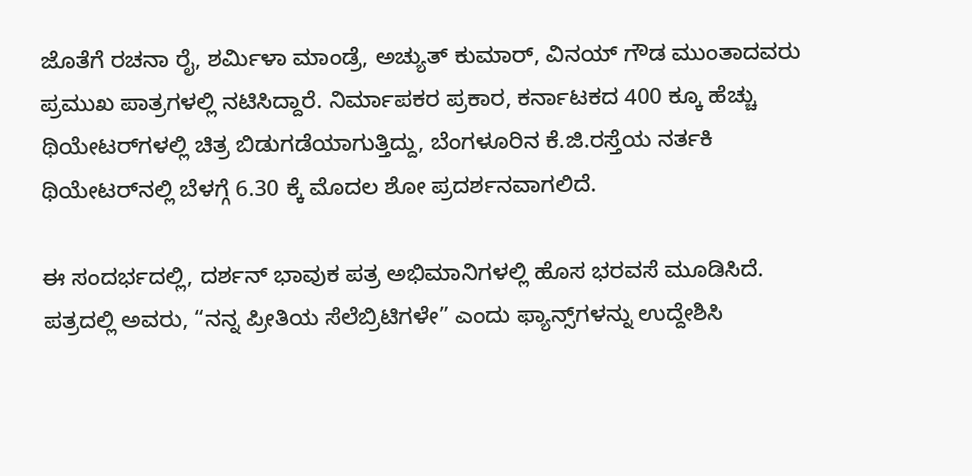ಜೊತೆಗೆ ರಚನಾ ರೈ, ಶರ್ಮಿಳಾ ಮಾಂಡ್ರೆ, ಅಚ್ಯುತ್ ಕುಮಾರ್, ವಿನಯ್ ಗೌಡ ಮುಂತಾದವರು ಪ್ರಮುಖ ಪಾತ್ರಗಳಲ್ಲಿ ನಟಿಸಿದ್ದಾರೆ. ನಿರ್ಮಾಪಕರ ಪ್ರಕಾರ, ಕರ್ನಾಟಕದ 400 ಕ್ಕೂ ಹೆಚ್ಚು ಥಿಯೇಟರ್‌ಗಳಲ್ಲಿ ಚಿತ್ರ ಬಿಡುಗಡೆಯಾಗುತ್ತಿದ್ದು, ಬೆಂಗಳೂರಿನ ಕೆ.ಜಿ.ರಸ್ತೆಯ ನರ್ತಕಿ ಥಿಯೇಟರ್‌ನಲ್ಲಿ ಬೆಳಗ್ಗೆ 6.30 ಕ್ಕೆ ಮೊದಲ ಶೋ ಪ್ರದರ್ಶನವಾಗಲಿದೆ.

ಈ ಸಂದರ್ಭದಲ್ಲಿ, ದರ್ಶನ್‌ ಭಾವುಕ ಪತ್ರ ಅಭಿಮಾನಿಗಳಲ್ಲಿ ಹೊಸ ಭರವಸೆ ಮೂಡಿಸಿದೆ. ಪತ್ರದಲ್ಲಿ ಅವರು, “ನನ್ನ ಪ್ರೀತಿಯ ಸೆಲೆಬ್ರಿಟಿಗಳೇ” ಎಂದು ಫ್ಯಾನ್ಸ್‌ಗಳನ್ನು ಉದ್ದೇಶಿಸಿ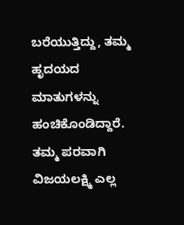ಬರೆಯುತ್ತಿದ್ದು, ತಮ್ಮ ಹೃದಯದ ಮಾತುಗಳನ್ನು ಹಂಚಿಕೊಂಡಿದ್ದಾರೆ. ತಮ್ಮ ಪರವಾಗಿ ವಿಜಯಲಕ್ಷ್ಮಿ ಎಲ್ಲ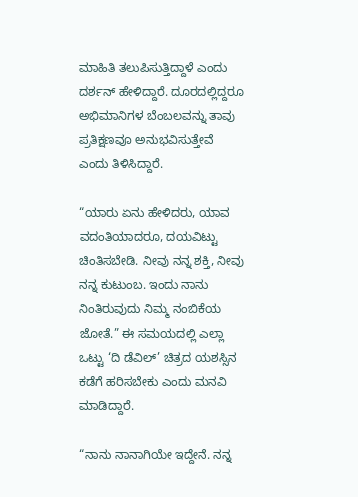ಮಾಹಿತಿ ತಲುಪಿಸುತ್ತಿದ್ದಾಳೆ ಎಂದು ದರ್ಶನ್ ಹೇಳಿದ್ದಾರೆ. ದೂರದಲ್ಲಿದ್ದರೂ ಅಭಿಮಾನಿಗಳ ಬೆಂಬಲವನ್ನು ತಾವು ಪ್ರತಿಕ್ಷಣವೂ ಅನುಭವಿಸುತ್ತೇವೆ ಎಂದು ತಿಳಿಸಿದ್ದಾರೆ.

“ಯಾರು ಏನು ಹೇಳಿದರು, ಯಾವ ವದಂತಿಯಾದರೂ, ದಯವಿಟ್ಟು ಚಿಂತಿಸಬೇಡಿ. ನೀವು ನನ್ನ ಶಕ್ತಿ, ನೀವು ನನ್ನ ಕುಟುಂಬ. ಇಂದು ನಾನು ನಿಂತಿರುವುದು ನಿಮ್ಮ ನಂಬಿಕೆಯ ಜೋತೆ.” ಈ ಸಮಯದಲ್ಲಿ ಎಲ್ಲಾ ಒಟ್ಟು ‘ದಿ ಡೆವಿಲ್’ ಚಿತ್ರದ ಯಶಸ್ಸಿನ ಕಡೆಗೆ ಹರಿಸಬೇಕು ಎಂದು ಮನವಿ ಮಾಡಿದ್ದಾರೆ.

“ನಾನು ನಾನಾಗಿಯೇ ಇದ್ದೇನೆ. ನನ್ನ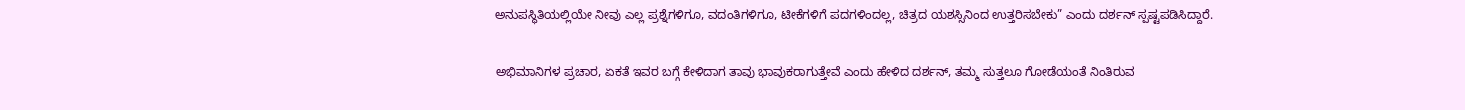ಅನುಪಸ್ಥಿತಿಯಲ್ಲಿಯೇ ನೀವು ಎಲ್ಲ ಪ್ರಶ್ನೆಗಳಿಗೂ, ವದಂತಿಗಳಿಗೂ, ಟೀಕೆಗಳಿಗೆ ಪದಗಳಿಂದಲ್ಲ, ಚಿತ್ರದ ಯಶಸ್ಸಿನಿಂದ ಉತ್ತರಿಸಬೇಕು” ಎಂದು ದರ್ಶನ್ ಸ್ಪಷ್ಟಪಡಿಸಿದ್ದಾರೆ.

ಅಭಿಮಾನಿಗಳ ಪ್ರಚಾರ, ಏಕತೆ ಇವರ ಬಗ್ಗೆ ಕೇಳಿದಾಗ ತಾವು ಭಾವುಕರಾಗುತ್ತೇವೆ ಎಂದು ಹೇಳಿದ ದರ್ಶನ್, ತಮ್ಮ ಸುತ್ತಲೂ ಗೋಡೆಯಂತೆ ನಿಂತಿರುವ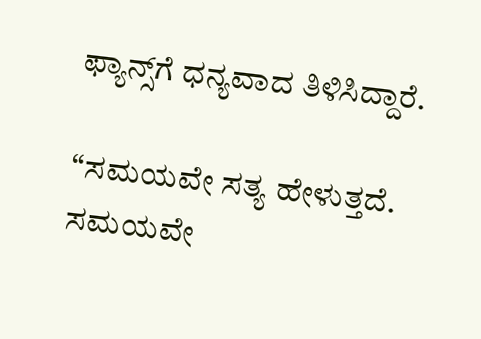ಫ್ಯಾನ್ಸ್‌ಗೆ ಧನ್ಯವಾದ ತಿಳಿಸಿದ್ದಾರೆ.

“ಸಮಯವೇ ಸತ್ಯ ಹೇಳುತ್ತದೆ. ಸಮಯವೇ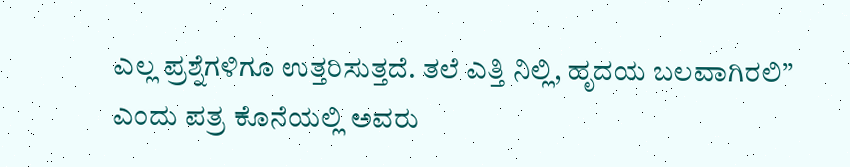ಎಲ್ಲ ಪ್ರಶ್ನೆಗಳಿಗೂ ಉತ್ತರಿಸುತ್ತದೆ. ತಲೆ ಎತ್ತಿ ನಿಲ್ಲಿ, ಹೃದಯ ಬಲವಾಗಿರಲಿ” ಎಂದು ಪತ್ರ ಕೊನೆಯಲ್ಲಿ ಅವರು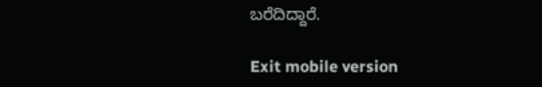ಬರೆದಿದ್ದಾರೆ.

Exit mobile version